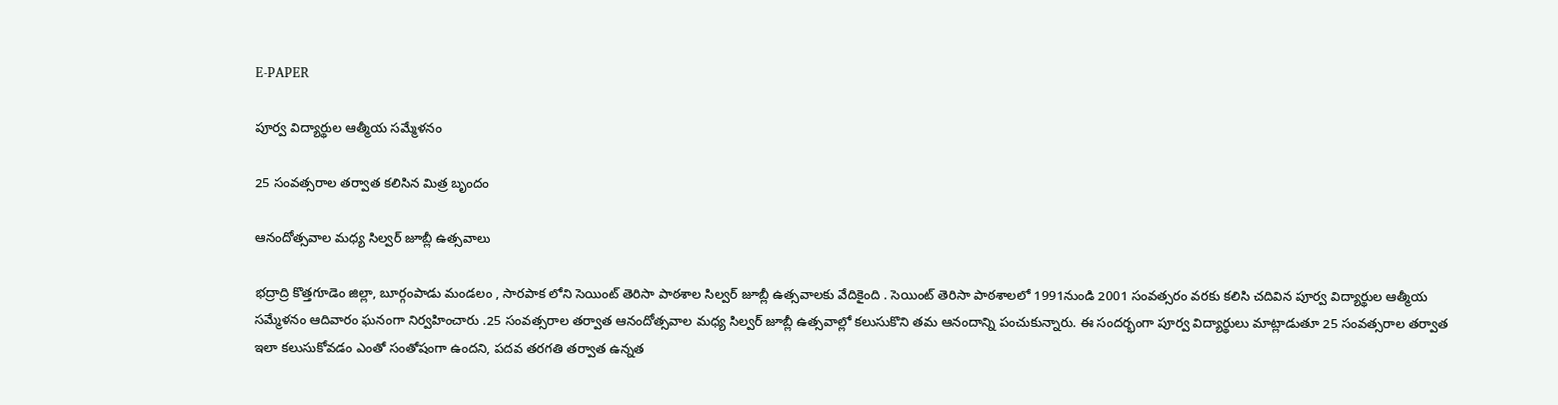E-PAPER

పూర్వ విద్యార్థుల ఆత్మీయ సమ్మేళనం

25 సంవత్సరాల తర్వాత కలిసిన మిత్ర బృందం

ఆనందోత్సవాల మధ్య సిల్వర్ జూబ్లీ ఉత్సవాలు

భద్రాద్రి కొత్తగూడెం జిల్లా, బూర్గంపాడు మండలం , సారపాక లోని సెయింట్ తెరిసా పాఠశాల సిల్వర్ జూబ్లీ ఉత్సవాలకు వేదికైంది . సెయింట్ తెరిసా పాఠశాలలో 1991నుండి 2001 సంవత్సరం వరకు కలిసి చదివిన పూర్వ విద్యార్థుల ఆత్మీయ సమ్మేళనం ఆదివారం ఘనంగా నిర్వహించారు .25 సంవత్సరాల తర్వాత ఆనందోత్సవాల మధ్య సిల్వర్ జూబ్లీ ఉత్సవాల్లో కలుసుకొని తమ ఆనందాన్ని పంచుకున్నారు. ఈ సందర్భంగా పూర్వ విద్యార్థులు మాట్లాడుతూ 25 సంవత్సరాల తర్వాత ఇలా కలుసుకోవడం ఎంతో సంతోషంగా ఉందని, పదవ తరగతి తర్వాత ఉన్నత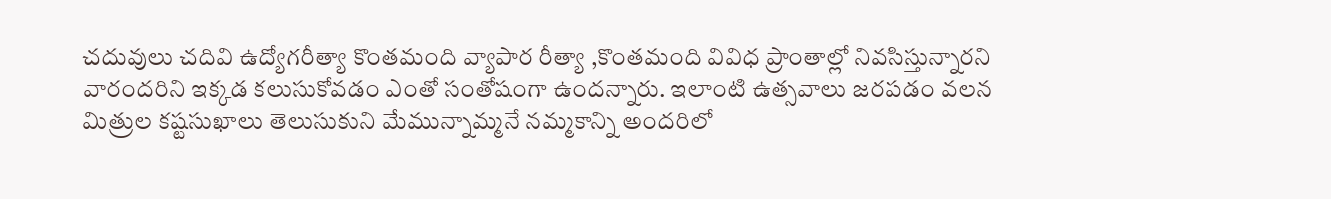చదువులు చదివి ఉద్యోగరీత్యా కొంతమంది వ్యాపార రీత్యా ,కొంతమంది వివిధ ప్రాంతాల్లో నివసిస్తున్నారని వారందరిని ఇక్కడ కలుసుకోవడం ఎంతో సంతోషంగా ఉందన్నారు. ఇలాంటి ఉత్సవాలు జరపడం వలన మిత్రుల కష్టసుఖాలు తెలుసుకుని మేమున్నామ్మనే నమ్మకాన్ని అందరిలో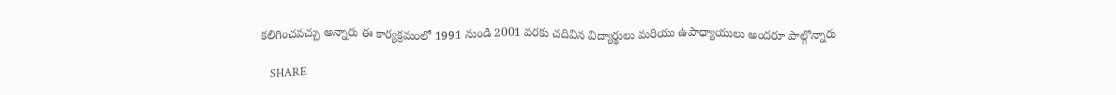కలిగించవచ్చు అన్నారు ఈ కార్యక్రమంలో 1991 నుండి 2001 వరకు చదివిన విద్యార్థులు మరియు ఉపాధ్యాయులు అందరూ పాల్గొన్నారు

   SHARE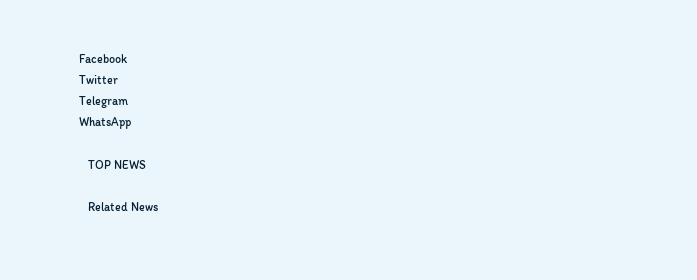Facebook
Twitter
Telegram
WhatsApp

   TOP NEWS

   Related News